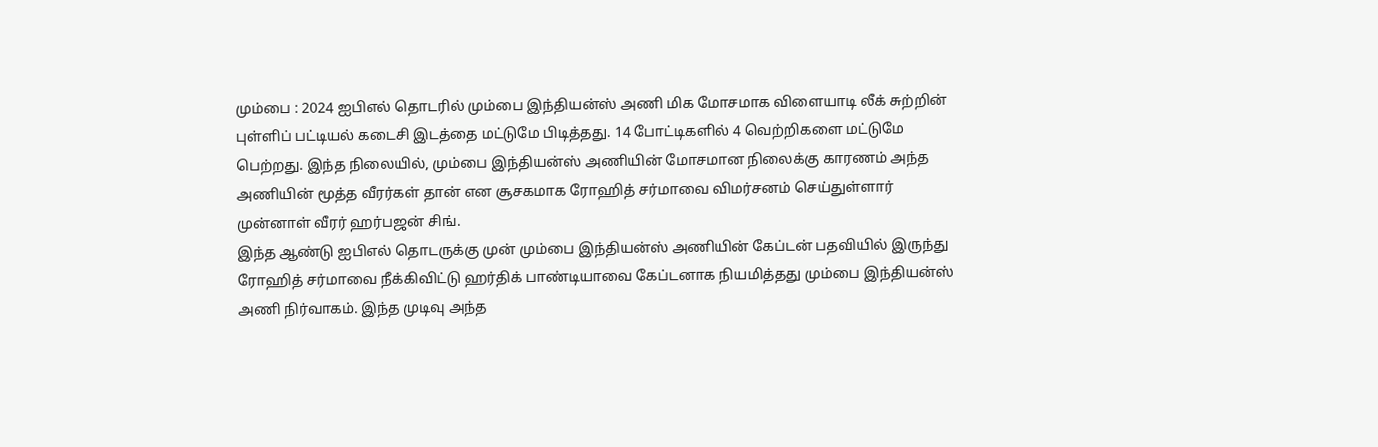மும்பை : 2024 ஐபிஎல் தொடரில் மும்பை இந்தியன்ஸ் அணி மிக மோசமாக விளையாடி லீக் சுற்றின் புள்ளிப் பட்டியல் கடைசி இடத்தை மட்டுமே பிடித்தது. 14 போட்டிகளில் 4 வெற்றிகளை மட்டுமே பெற்றது. இந்த நிலையில், மும்பை இந்தியன்ஸ் அணியின் மோசமான நிலைக்கு காரணம் அந்த அணியின் மூத்த வீரர்கள் தான் என சூசகமாக ரோஹித் சர்மாவை விமர்சனம் செய்துள்ளார் முன்னாள் வீரர் ஹர்பஜன் சிங்.
இந்த ஆண்டு ஐபிஎல் தொடருக்கு முன் மும்பை இந்தியன்ஸ் அணியின் கேப்டன் பதவியில் இருந்து ரோஹித் சர்மாவை நீக்கிவிட்டு ஹர்திக் பாண்டியாவை கேப்டனாக நியமித்தது மும்பை இந்தியன்ஸ் அணி நிர்வாகம். இந்த முடிவு அந்த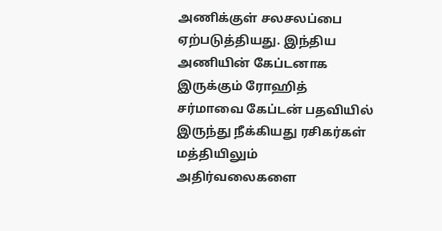அணிக்குள் சலசலப்பை ஏற்படுத்தியது. இந்திய அணியின் கேப்டனாக இருக்கும் ரோஹித் சர்மாவை கேப்டன் பதவியில் இருந்து நீக்கியது ரசிகர்கள் மத்தியிலும் அதிர்வலைகளை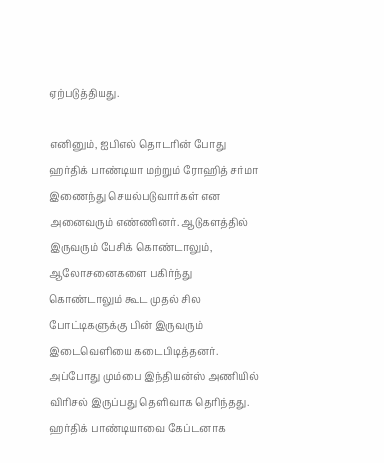ஏற்படுத்தியது.

எனினும், ஐபிஎல் தொடரின் போது ஹர்திக் பாண்டியா மற்றும் ரோஹித் சர்மா இணைந்து செயல்படுவார்கள் என அனைவரும் எண்ணினர். ஆடுகளத்தில் இருவரும் பேசிக் கொண்டாலும், ஆலோசனைகளை பகிர்ந்து கொண்டாலும் கூட முதல் சில போட்டிகளுக்கு பின் இருவரும் இடைவெளியை கடைபிடித்தனர். அப்போது மும்பை இந்தியன்ஸ் அணியில் விரிசல் இருப்பது தெளிவாக தெரிந்தது.
ஹர்திக் பாண்டியாவை கேப்டனாக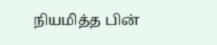நியமித்த பின்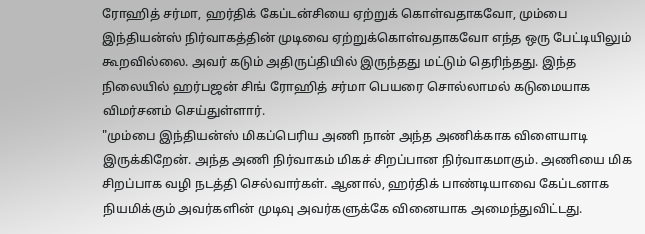ரோஹித் சர்மா, ஹர்திக் கேப்டன்சியை ஏற்றுக் கொள்வதாகவோ, மும்பை இந்தியன்ஸ் நிர்வாகத்தின் முடிவை ஏற்றுக்கொள்வதாகவோ எந்த ஒரு பேட்டியிலும் கூறவில்லை. அவர் கடும் அதிருப்தியில் இருந்தது மட்டும் தெரிந்தது. இந்த நிலையில் ஹர்பஜன் சிங் ரோஹித் சர்மா பெயரை சொல்லாமல் கடுமையாக விமர்சனம் செய்துள்ளார்.
"மும்பை இந்தியன்ஸ் மிகப்பெரிய அணி நான் அந்த அணிக்காக விளையாடி இருக்கிறேன். அந்த அணி நிர்வாகம் மிகச் சிறப்பான நிர்வாகமாகும். அணியை மிக சிறப்பாக வழி நடத்தி செல்வார்கள். ஆனால், ஹர்திக் பாண்டியாவை கேப்டனாக நியமிக்கும் அவர்களின் முடிவு அவர்களுக்கே வினையாக அமைந்துவிட்டது.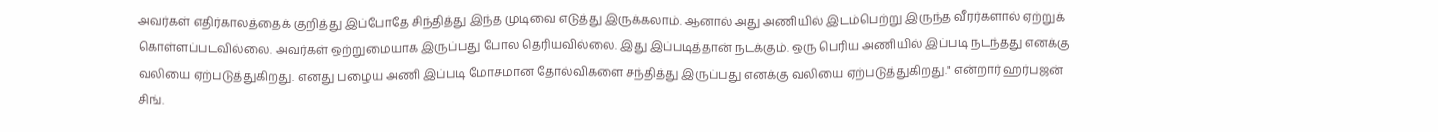அவர்கள் எதிர்காலத்தைக் குறித்து இப்போதே சிந்தித்து இந்த முடிவை எடுத்து இருக்கலாம். ஆனால் அது அணியில் இடம்பெற்று இருந்த வீரர்களால் ஏற்றுக் கொள்ளப்படவில்லை. அவர்கள் ஒற்றுமையாக இருப்பது போல தெரியவில்லை. இது இப்படித்தான் நடக்கும். ஒரு பெரிய அணியில் இப்படி நடந்தது எனக்கு வலியை ஏற்படுத்துகிறது. எனது பழைய அணி இப்படி மோசமான தோல்விகளை சந்தித்து இருப்பது எனக்கு வலியை ஏற்படுத்துகிறது." என்றார் ஹர்பஜன் சிங்.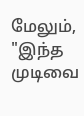மேலும், "இந்த முடிவை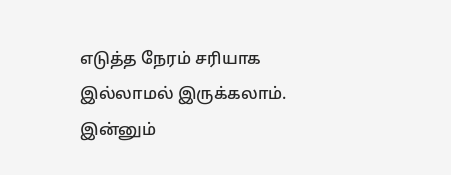எடுத்த நேரம் சரியாக இல்லாமல் இருக்கலாம். இன்னும்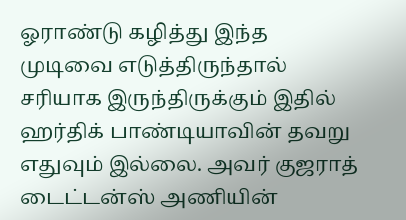ஓராண்டு கழித்து இந்த முடிவை எடுத்திருந்தால் சரியாக இருந்திருக்கும் இதில் ஹர்திக் பாண்டியாவின் தவறு எதுவும் இல்லை. அவர் குஜராத் டைட்டன்ஸ் அணியின்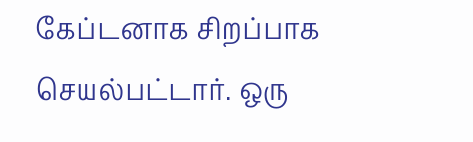கேப்டனாக சிறப்பாக செயல்பட்டார். ஒரு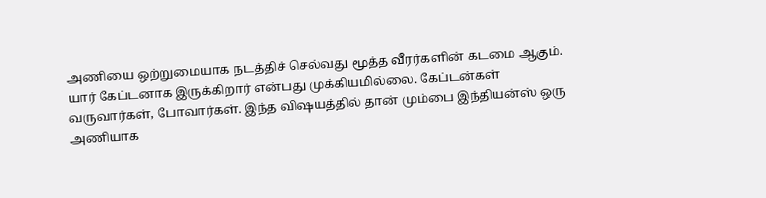அணியை ஒற்றுமையாக நடத்திச் செல்வது மூத்த வீரர்களின் கடமை ஆகும். யார் கேப்டனாக இருக்கிறார் என்பது முக்கியமில்லை. கேப்டன்கள் வருவார்கள், போவார்கள். இந்த விஷயத்தில் தான் மும்பை இந்தியன்ஸ் ஒரு அணியாக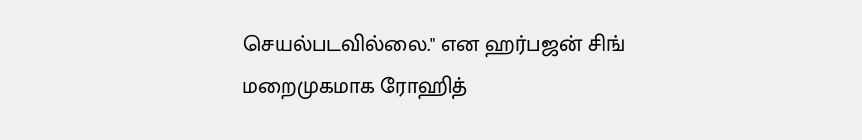செயல்படவில்லை." என ஹர்பஜன் சிங் மறைமுகமாக ரோஹித்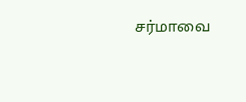சர்மாவை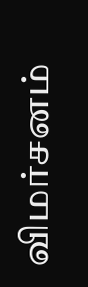விமர்சனம்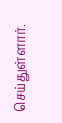செய்துள்ளார்.